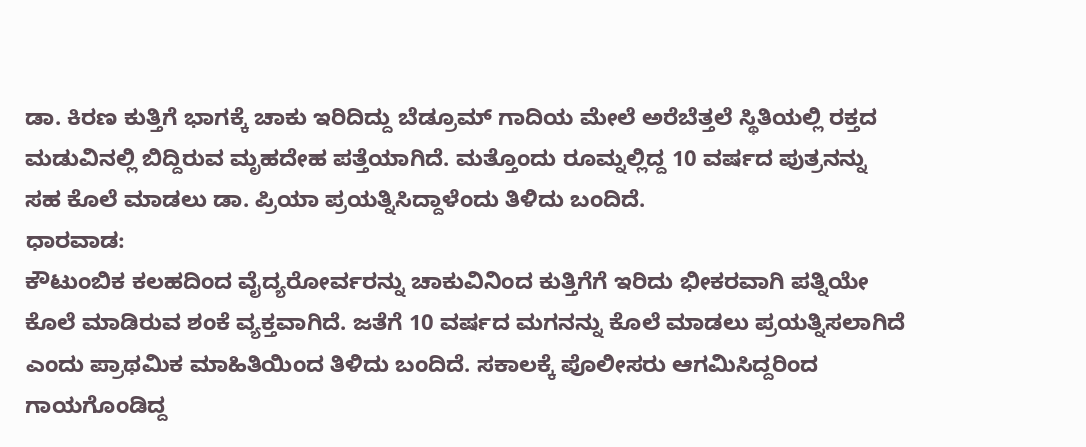ಡಾ. ಕಿರಣ ಕುತ್ತಿಗೆ ಭಾಗಕ್ಕೆ ಚಾಕು ಇರಿದಿದ್ದು ಬೆಡ್ರೂಮ್ ಗಾದಿಯ ಮೇಲೆ ಅರೆಬೆತ್ತಲೆ ಸ್ಥಿತಿಯಲ್ಲಿ ರಕ್ತದ ಮಡುವಿನಲ್ಲಿ ಬಿದ್ದಿರುವ ಮೃಹದೇಹ ಪತ್ತೆಯಾಗಿದೆ. ಮತ್ತೊಂದು ರೂಮ್ನಲ್ಲಿದ್ದ 10 ವರ್ಷದ ಪುತ್ರನನ್ನು ಸಹ ಕೊಲೆ ಮಾಡಲು ಡಾ. ಪ್ರಿಯಾ ಪ್ರಯತ್ನಿಸಿದ್ದಾಳೆಂದು ತಿಳಿದು ಬಂದಿದೆ.
ಧಾರವಾಡ:
ಕೌಟುಂಬಿಕ ಕಲಹದಿಂದ ವೈದ್ಯರೋರ್ವರನ್ನು ಚಾಕುವಿನಿಂದ ಕುತ್ತಿಗೆಗೆ ಇರಿದು ಭೀಕರವಾಗಿ ಪತ್ನಿಯೇ ಕೊಲೆ ಮಾಡಿರುವ ಶಂಕೆ ವ್ಯಕ್ತವಾಗಿದೆ. ಜತೆಗೆ 10 ವರ್ಷದ ಮಗನನ್ನು ಕೊಲೆ ಮಾಡಲು ಪ್ರಯತ್ನಿಸಲಾಗಿದೆ ಎಂದು ಪ್ರಾಥಮಿಕ ಮಾಹಿತಿಯಿಂದ ತಿಳಿದು ಬಂದಿದೆ. ಸಕಾಲಕ್ಕೆ ಪೊಲೀಸರು ಆಗಮಿಸಿದ್ದರಿಂದ ಗಾಯಗೊಂಡಿದ್ದ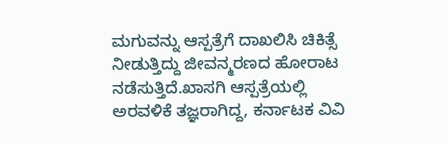ಮಗುವನ್ನು ಆಸ್ಪತ್ರೆಗೆ ದಾಖಲಿಸಿ ಚಿಕಿತ್ಸೆ ನೀಡುತ್ತಿದ್ದು ಜೀವನ್ಮರಣದ ಹೋರಾಟ ನಡೆಸುತ್ತಿದೆ.ಖಾಸಗಿ ಆಸ್ಪತ್ರೆಯಲ್ಲಿ ಅರವಳಿಕೆ ತಜ್ಞರಾಗಿದ್ದ, ಕರ್ನಾಟಕ ವಿವಿ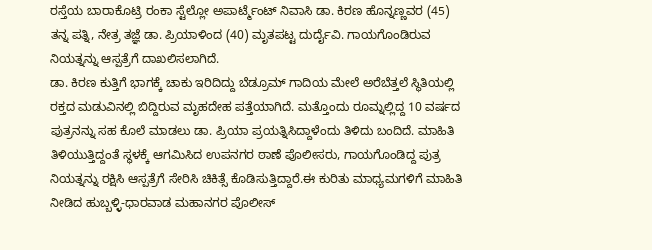ರಸ್ತೆಯ ಬಾರಾಕೊಟ್ರಿ ರಂಕಾ ಸ್ಟೆಲ್ಲೋ ಅಪಾರ್ಟ್ಮೆಂಟ್ ನಿವಾಸಿ ಡಾ. ಕಿರಣ ಹೊನ್ನಣ್ಣವರ (45) ತನ್ನ ಪತ್ನಿ, ನೇತ್ರ ತಜ್ಞೆ ಡಾ. ಪ್ರಿಯಾಳಿಂದ (40) ಮೃತಪಟ್ಟ ದುರ್ದೈವಿ. ಗಾಯಗೊಂಡಿರುವ ನಿಯತ್ನನ್ನು ಆಸ್ಪತ್ರೆಗೆ ದಾಖಲಿಸಲಾಗಿದೆ.
ಡಾ. ಕಿರಣ ಕುತ್ತಿಗೆ ಭಾಗಕ್ಕೆ ಚಾಕು ಇರಿದಿದ್ದು ಬೆಡ್ರೂಮ್ ಗಾದಿಯ ಮೇಲೆ ಅರೆಬೆತ್ತಲೆ ಸ್ಥಿತಿಯಲ್ಲಿ ರಕ್ತದ ಮಡುವಿನಲ್ಲಿ ಬಿದ್ದಿರುವ ಮೃಹದೇಹ ಪತ್ತೆಯಾಗಿದೆ. ಮತ್ತೊಂದು ರೂಮ್ನಲ್ಲಿದ್ದ 10 ವರ್ಷದ ಪುತ್ರನನ್ನು ಸಹ ಕೊಲೆ ಮಾಡಲು ಡಾ. ಪ್ರಿಯಾ ಪ್ರಯತ್ನಿಸಿದ್ದಾಳೆಂದು ತಿಳಿದು ಬಂದಿದೆ. ಮಾಹಿತಿ ತಿಳಿಯುತ್ತಿದ್ದಂತೆ ಸ್ಥಳಕ್ಕೆ ಆಗಮಿಸಿದ ಉಪನಗರ ಠಾಣೆ ಪೊಲೀಸರು, ಗಾಯಗೊಂಡಿದ್ದ ಪುತ್ರ ನಿಯತ್ನನ್ನು ರಕ್ಷಿಸಿ ಆಸ್ಪತ್ರೆಗೆ ಸೇರಿಸಿ ಚಿಕಿತ್ಸೆ ಕೊಡಿಸುತ್ತಿದ್ದಾರೆ.ಈ ಕುರಿತು ಮಾಧ್ಯಮಗಳಿಗೆ ಮಾಹಿತಿ ನೀಡಿದ ಹುಬ್ಬಳ್ಳಿ-ಧಾರವಾಡ ಮಹಾನಗರ ಪೊಲೀಸ್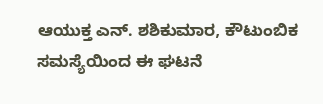ಆಯುಕ್ತ ಎನ್. ಶಶಿಕುಮಾರ, ಕೌಟುಂಬಿಕ ಸಮಸ್ಯೆಯಿಂದ ಈ ಘಟನೆ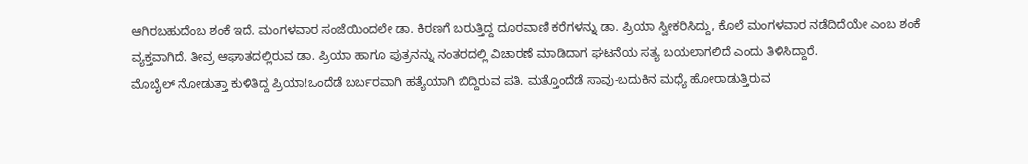ಆಗಿರಬಹುದೆಂಬ ಶಂಕೆ ಇದೆ. ಮಂಗಳವಾರ ಸಂಜೆಯಿಂದಲೇ ಡಾ. ಕಿರಣಗೆ ಬರುತ್ತಿದ್ದ ದೂರವಾಣಿ ಕರೆಗಳನ್ನು ಡಾ. ಪ್ರಿಯಾ ಸ್ವೀಕರಿಸಿದ್ದು, ಕೊಲೆ ಮಂಗಳವಾರ ನಡೆದಿದೆಯೇ ಎಂಬ ಶಂಕೆ ವ್ಯಕ್ತವಾಗಿದೆ. ತೀವ್ರ ಆಘಾತದಲ್ಲಿರುವ ಡಾ. ಪ್ರಿಯಾ ಹಾಗೂ ಪುತ್ರನನ್ನು ನಂತರದಲ್ಲಿ ವಿಚಾರಣೆ ಮಾಡಿದಾಗ ಘಟನೆಯ ಸತ್ಯ ಬಯಲಾಗಲಿದೆ ಎಂದು ತಿಳಿಸಿದ್ದಾರೆ.
ಮೊಬೈಲ್ ನೋಡುತ್ತಾ ಕುಳಿತಿದ್ದ ಪ್ರಿಯಾ!ಒಂದೆಡೆ ಬರ್ಬರವಾಗಿ ಹತ್ಯೆಯಾಗಿ ಬಿದ್ದಿರುವ ಪತಿ. ಮತ್ತೊಂದೆಡೆ ಸಾವು-ಬದುಕಿನ ಮಧ್ಯೆ ಹೋರಾಡುತ್ತಿರುವ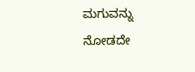ಮಗುವನ್ನು ನೋಡದೇ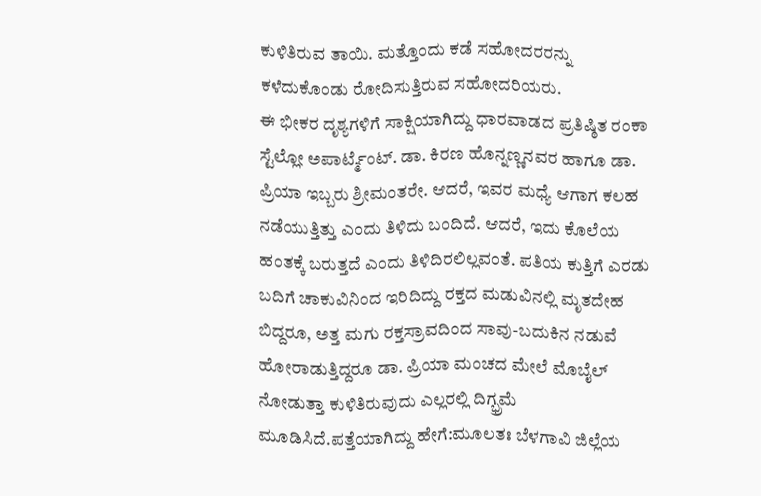ಕುಳಿತಿರುವ ತಾಯಿ. ಮತ್ತೊಂದು ಕಡೆ ಸಹೋದರರನ್ನು ಕಳೆದುಕೊಂಡು ರೋದಿಸುತ್ತಿರುವ ಸಹೋದರಿಯರು.
ಈ ಭೀಕರ ದೃಶ್ಯಗಳಿಗೆ ಸಾಕ್ಷಿಯಾಗಿದ್ದು ಧಾರವಾಡದ ಪ್ರತಿಷ್ಠಿತ ರಂಕಾ ಸ್ಟೆಲ್ಲೋ ಅಪಾರ್ಟ್ಮೆಂಟ್. ಡಾ. ಕಿರಣ ಹೊನ್ನಣ್ಣನವರ ಹಾಗೂ ಡಾ. ಪ್ರಿಯಾ ಇಬ್ಬರು ಶ್ರೀಮಂತರೇ. ಆದರೆ, ಇವರ ಮಧ್ಯೆ ಆಗಾಗ ಕಲಹ ನಡೆಯುತ್ತಿತ್ತು ಎಂದು ತಿಳಿದು ಬಂದಿದೆ. ಆದರೆ, ಇದು ಕೊಲೆಯ ಹಂತಕ್ಕೆ ಬರುತ್ತದೆ ಎಂದು ತಿಳಿದಿರಲಿಲ್ಲವಂತೆ. ಪತಿಯ ಕುತ್ತಿಗೆ ಎರಡು ಬದಿಗೆ ಚಾಕುವಿನಿಂದ ಇರಿದಿದ್ದು ರಕ್ತದ ಮಡುವಿನಲ್ಲಿ ಮೃತದೇಹ ಬಿದ್ದರೂ, ಅತ್ತ ಮಗು ರಕ್ತಸ್ರಾವದಿಂದ ಸಾವು-ಬದುಕಿನ ನಡುವೆ ಹೋರಾಡುತ್ತಿದ್ದರೂ ಡಾ. ಪ್ರಿಯಾ ಮಂಚದ ಮೇಲೆ ಮೊಬೈಲ್ ನೋಡುತ್ತಾ ಕುಳಿತಿರುವುದು ಎಲ್ಲರಲ್ಲಿ ದಿಗ್ಭ್ರಮೆ ಮೂಡಿಸಿದೆ.ಪತ್ತೆಯಾಗಿದ್ದು ಹೇಗೆ:ಮೂಲತಃ ಬೆಳಗಾವಿ ಜಿಲ್ಲೆಯ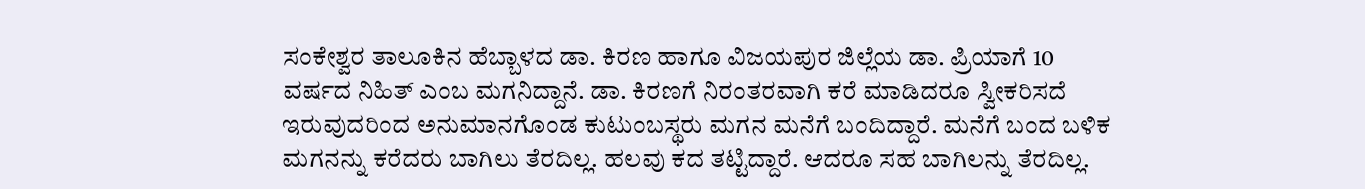ಸಂಕೇಶ್ವರ ತಾಲೂಕಿನ ಹೆಬ್ಬಾಳದ ಡಾ. ಕಿರಣ ಹಾಗೂ ವಿಜಯಪುರ ಜಿಲ್ಲೆಯ ಡಾ. ಪ್ರಿಯಾಗೆ 10 ವರ್ಷದ ನಿಹಿತ್ ಎಂಬ ಮಗನಿದ್ದಾನೆ. ಡಾ. ಕಿರಣಗೆ ನಿರಂತರವಾಗಿ ಕರೆ ಮಾಡಿದರೂ ಸ್ವೀಕರಿಸದೆ ಇರುವುದರಿಂದ ಅನುಮಾನಗೊಂಡ ಕುಟುಂಬಸ್ಥರು ಮಗನ ಮನೆಗೆ ಬಂದಿದ್ದಾರೆ. ಮನೆಗೆ ಬಂದ ಬಳಿಕ ಮಗನನ್ನು ಕರೆದರು ಬಾಗಿಲು ತೆರದಿಲ್ಲ. ಹಲವು ಕದ ತಟ್ಟಿದ್ದಾರೆ. ಆದರೂ ಸಹ ಬಾಗಿಲನ್ನು ತೆರದಿಲ್ಲ.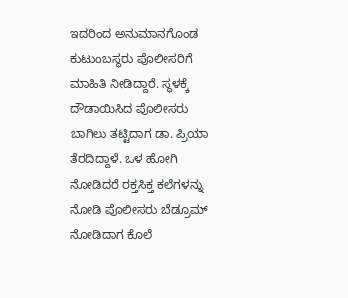ಇದರಿಂದ ಅನುಮಾನಗೊಂಡ ಕುಟುಂಬಸ್ಥರು ಪೊಲೀಸರಿಗೆ ಮಾಹಿತಿ ನೀಡಿದ್ದಾರೆ. ಸ್ಥಳಕ್ಕೆ ದೌಡಾಯಿಸಿದ ಪೊಲೀಸರು ಬಾಗಿಲು ತಟ್ಟಿದಾಗ ಡಾ. ಪ್ರಿಯಾ ತೆರದಿದ್ದಾಳೆ. ಒಳ ಹೋಗಿ ನೋಡಿದರೆ ರಕ್ತಸಿಕ್ತ ಕಲೆಗಳನ್ನು ನೋಡಿ ಪೊಲೀಸರು ಬೆಡ್ರೂಮ್ ನೋಡಿದಾಗ ಕೊಲೆ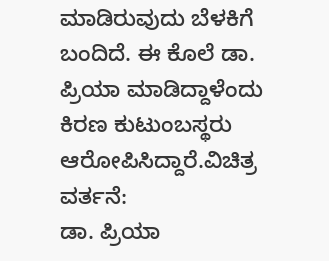ಮಾಡಿರುವುದು ಬೆಳಕಿಗೆ ಬಂದಿದೆ. ಈ ಕೊಲೆ ಡಾ. ಪ್ರಿಯಾ ಮಾಡಿದ್ದಾಳೆಂದು ಕಿರಣ ಕುಟುಂಬಸ್ಥರು ಆರೋಪಿಸಿದ್ದಾರೆ.ವಿಚಿತ್ರ ವರ್ತನೆ:
ಡಾ. ಪ್ರಿಯಾ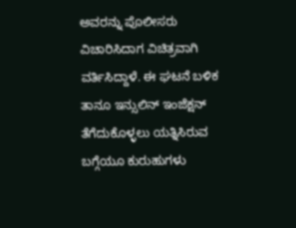ಅವರನ್ನು ಪೊಲೀಸರು ವಿಚಾರಿಸಿದಾಗ ವಿಚಿತ್ರವಾಗಿ ವರ್ತಿಸಿದ್ದಾಳೆ. ಈ ಘಟನೆ ಬಳಿಕ ತಾನೂ ಇನ್ಸುಲಿನ್ ಇಂಜೆಕ್ಷನ್ ತೆಗೆದುಕೊಳ್ಳಲು ಯತ್ನಿಸಿರುವ ಬಗ್ಗೆಯೂ ಕುರುಹುಗಳು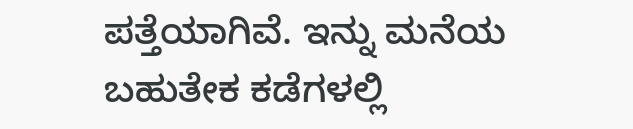ಪತ್ತೆಯಾಗಿವೆ. ಇನ್ನು ಮನೆಯ ಬಹುತೇಕ ಕಡೆಗಳಲ್ಲಿ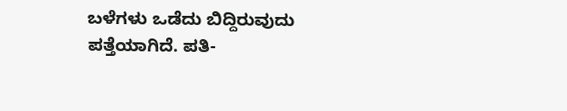ಬಳೆಗಳು ಒಡೆದು ಬಿದ್ದಿರುವುದು ಪತ್ತೆಯಾಗಿದೆ. ಪತಿ-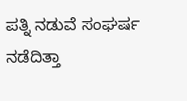ಪತ್ನಿ ನಡುವೆ ಸಂಘರ್ಷ ನಡೆದಿತ್ತಾ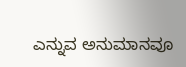ಎನ್ನುವ ಅನುಮಾನವೂ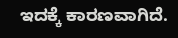ಇದಕ್ಕೆ ಕಾರಣವಾಗಿದೆ.